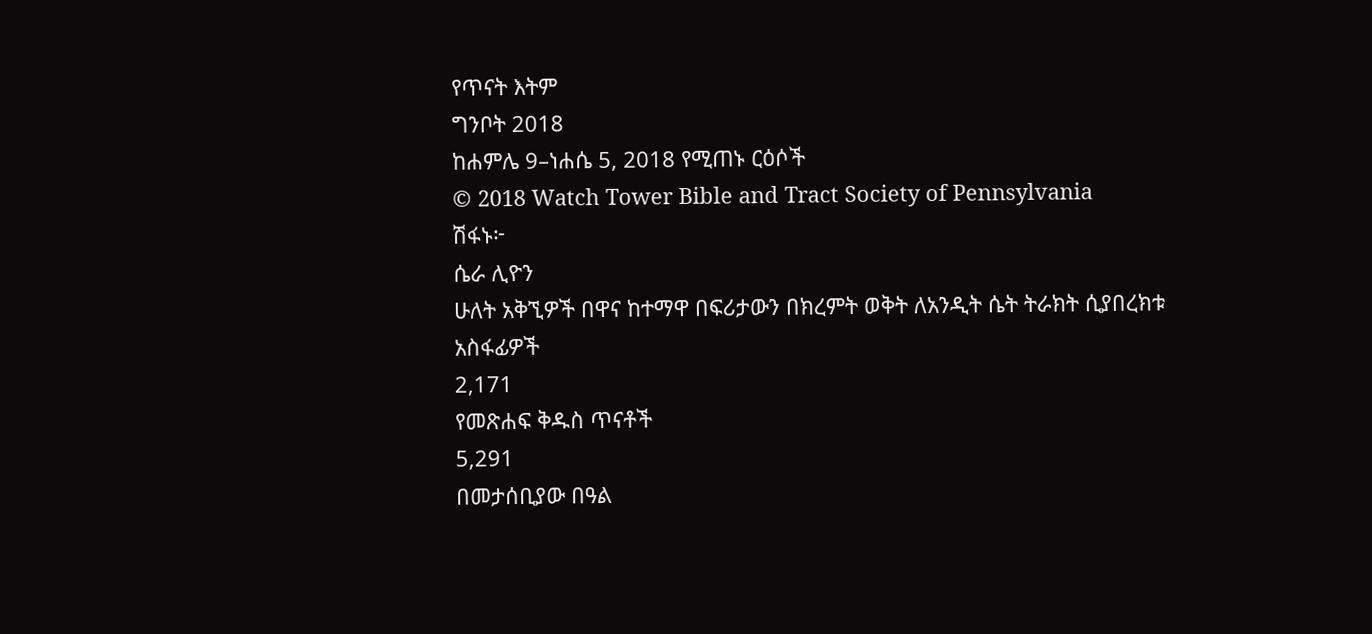የጥናት እትም
ግንቦት 2018
ከሐምሌ 9–ነሐሴ 5, 2018 የሚጠኑ ርዕሶች
© 2018 Watch Tower Bible and Tract Society of Pennsylvania
ሽፋኑ፦
ሴራ ሊዮን
ሁለት አቅኚዎች በዋና ከተማዋ በፍሪታውን በክረምት ወቅት ለአንዲት ሴት ትራክት ሲያበረክቱ
አስፋፊዎች
2,171
የመጽሐፍ ቅዱስ ጥናቶች
5,291
በመታሰቢያው በዓል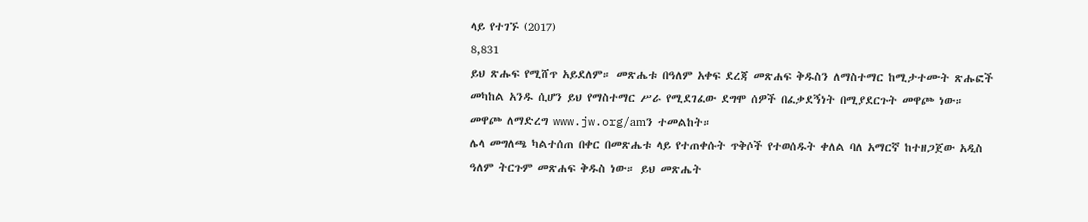ላይ የተገኙ (2017)
8,831
ይህ ጽሑፍ የሚሸጥ አይደለም። መጽሔቱ በዓለም አቀፍ ደረጃ መጽሐፍ ቅዱስን ለማስተማር ከሚታተሙት ጽሑፎች መካከል አንዱ ሲሆን ይህ የማስተማር ሥራ የሚደገፈው ደግሞ ሰዎች በፈቃደኝነት በሚያደርጉት መዋጮ ነው።
መዋጮ ለማድረግ www.jw.org/amን ተመልከት።
ሌላ መግለጫ ካልተሰጠ በቀር በመጽሔቱ ላይ የተጠቀሱት ጥቅሶች የተወሰዱት ቀለል ባለ አማርኛ ከተዘጋጀው አዲስ ዓለም ትርጉም መጽሐፍ ቅዱስ ነው። ይህ መጽሔት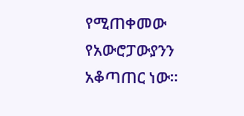የሚጠቀመው የአውሮፓውያንን አቆጣጠር ነው።